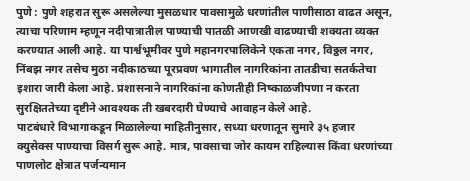पुणे : पुणे शहरात सुरू असलेल्या मुसळधार पावसामुळे धरणांतील पाणीसाठा वाढत असून, त्याचा परिणाम म्हणून नदीपात्रातील पाण्याची पातळी आणखी वाढण्याची शक्यता व्यक्त करण्यात आली आहे. या पार्श्वभूमीवर पुणे महानगरपालिकेने एकता नगर, विठ्ठल नगर, निंबझ नगर तसेच मुठा नदीकाठच्या पूरप्रवण भागातील नागरिकांना तातडीचा सतर्कतेचा इशारा जारी केला आहे. प्रशासनाने नागरिकांना कोणतीही निष्काळजीपणा न करता सुरक्षिततेच्या दृष्टीने आवश्यक ती खबरदारी घेण्याचे आवाहन केले आहे.
पाटबंधारे विभागाकडून मिळालेल्या माहितीनुसार, सध्या धरणातून सुमारे ३५ हजार क्युसेक्स पाण्याचा विसर्ग सुरू आहे. मात्र, पावसाचा जोर कायम राहिल्यास किंवा धरणांच्या पाणलोट क्षेत्रात पर्जन्यमान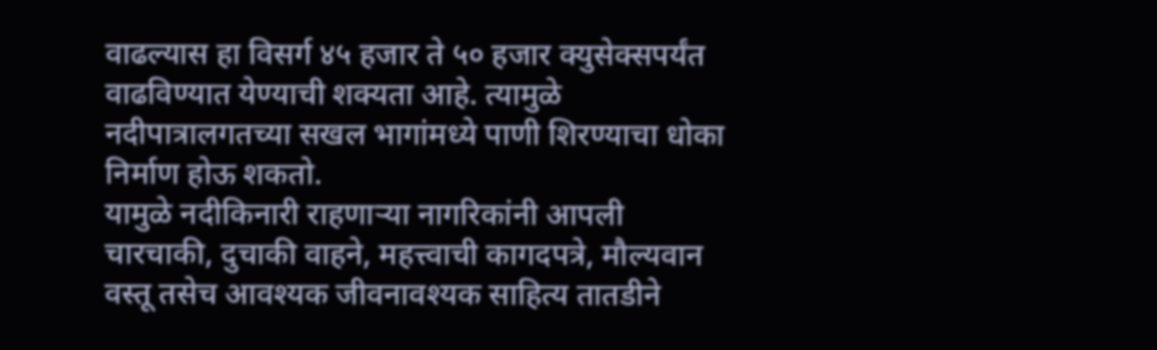वाढल्यास हा विसर्ग ४५ हजार ते ५० हजार क्युसेक्सपर्यंत वाढविण्यात येण्याची शक्यता आहे. त्यामुळे नदीपात्रालगतच्या सखल भागांमध्ये पाणी शिरण्याचा धोका निर्माण होऊ शकतो.
यामुळे नदीकिनारी राहणाऱ्या नागरिकांनी आपली चारचाकी, दुचाकी वाहने, महत्त्वाची कागदपत्रे, मौल्यवान वस्तू तसेच आवश्यक जीवनावश्यक साहित्य तातडीने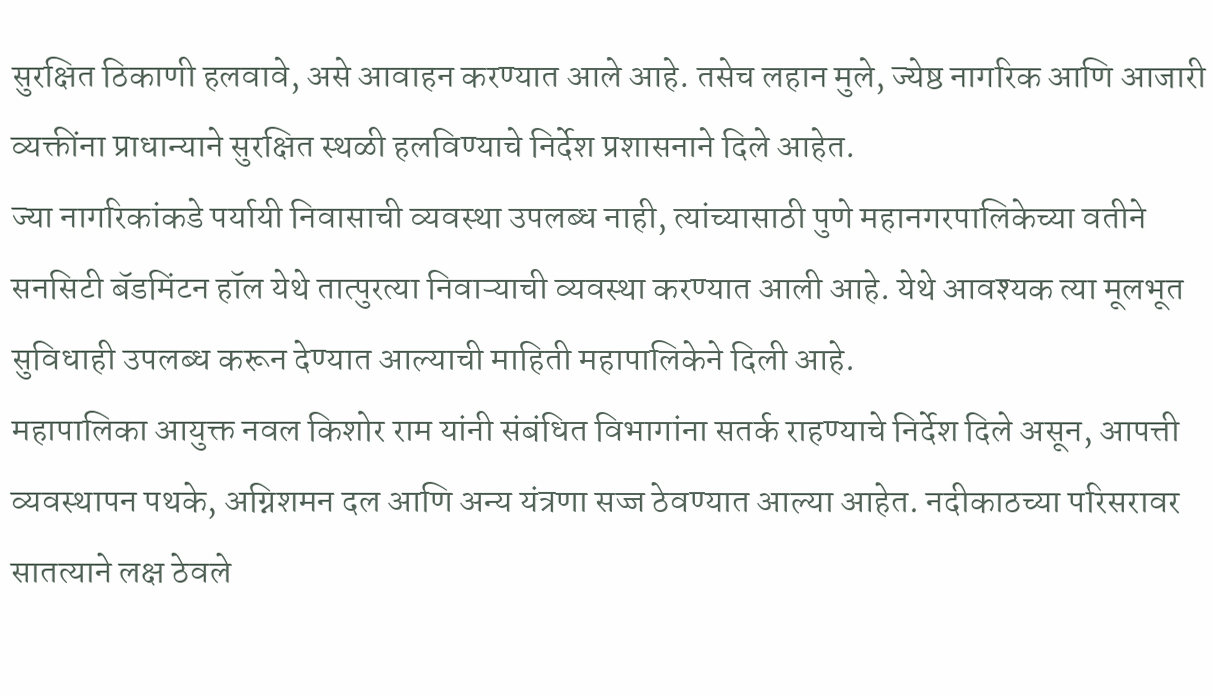सुरक्षित ठिकाणी हलवावे, असे आवाहन करण्यात आले आहे. तसेच लहान मुले, ज्येष्ठ नागरिक आणि आजारी व्यक्तींना प्राधान्याने सुरक्षित स्थळी हलविण्याचे निर्देश प्रशासनाने दिले आहेत.
ज्या नागरिकांकडे पर्यायी निवासाची व्यवस्था उपलब्ध नाही, त्यांच्यासाठी पुणे महानगरपालिकेच्या वतीने सनसिटी बॅडमिंटन हॉल येथे तात्पुरत्या निवाऱ्याची व्यवस्था करण्यात आली आहे. येथे आवश्यक त्या मूलभूत सुविधाही उपलब्ध करून देण्यात आल्याची माहिती महापालिकेने दिली आहे.
महापालिका आयुक्त नवल किशोर राम यांनी संबंधित विभागांना सतर्क राहण्याचे निर्देश दिले असून, आपत्ती व्यवस्थापन पथके, अग्निशमन दल आणि अन्य यंत्रणा सज्ज ठेवण्यात आल्या आहेत. नदीकाठच्या परिसरावर सातत्याने लक्ष ठेवले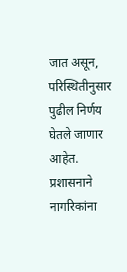जात असून, परिस्थितीनुसार पुढील निर्णय घेतले जाणार आहेत.
प्रशासनाने नागरिकांना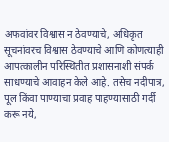अफवांवर विश्वास न ठेवण्याचे, अधिकृत सूचनांवरच विश्वास ठेवण्याचे आणि कोणत्याही आपत्कालीन परिस्थितीत प्रशासनाशी संपर्क साधण्याचे आवाहन केले आहे. तसेच नदीपात्र, पूल किंवा पाण्याचा प्रवाह पाहण्यासाठी गर्दी करू नये,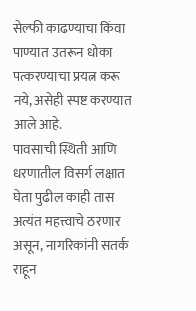सेल्फी काढण्याचा किंवा पाण्यात उतरून धोका पत्करण्याचा प्रयत्न करू नये, असेही स्पष्ट करण्यात आले आहे.
पावसाची स्थिती आणि धरणातील विसर्ग लक्षात घेता पुढील काही तास अत्यंत महत्त्वाचे ठरणार असून, नागरिकांनी सतर्क राहून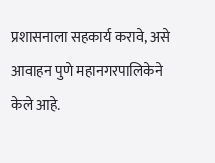प्रशासनाला सहकार्य करावे, असे आवाहन पुणे महानगरपालिकेने केले आहे.